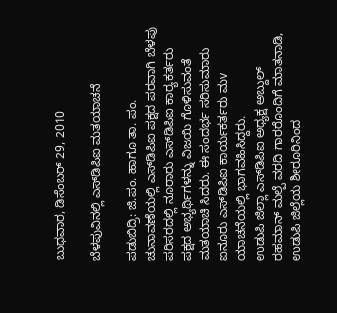ಬುಧವಾರ, ಡಿಸೆಂಬರ್ 29, 2010

ಬೆಳಪುವಿನಲ್ಲಿ ಎಸ್‌ಡಿಪಿಐ ಮತಯಾಚನೆ

ಪಡುಬಿದ್ರಿ: ಜಿ.ಪಂ. ಹಾಗೂ ತಾ. ಪಂ. ಚುನಾವಣೆಯಲ್ಲಿ ಎಸ್‌ಡಿಪಿಐ ಪಕ್ಷದ ಪರವಾಗಿ ಬೆಳಪು ಪರಿಸರದಲ್ಲಿ ನೂರಾರು ಎಸ್‌ಡಿಪಿಐ ಕಾರ‍್ಯಕರ್ತರು ಪಕ್ಷದ ಅಭ್ಯರ್ಥಿಗಳನ್ನು ವಿಜಯಿ ಗೊಳಿಸುವಂತೆ ಮತಯಾಚಿ ಸಿದರು. ಈ ಸಂದರ್ಭ ಸರಿಸುಮಾರು ಐನೂರು ಎಸ್‌ಡಿಪಿಐ ಕಾರ್ಯಕರ್ತರು ಮv ಯಾಚನೆಯಲ್ಲಿ ಭಾಗವಹಿಸಿದ್ದರು.
ಉಡುಪಿ ಜಿಲ್ಲಾ ಎಸ್‌ಡಿಪಿಐ ಅಧ್ಯಕ್ಷ ಅಬ್ದುಲ್ ರಹಮಾನ್ ಮಲ್ಪೆ ವರದಿ ಗಾರರೊಂದಿಗೆ ಮಾತನಾಡಿ, ಉಡುಪಿ ಜಿಲ್ಲೆಯ ಶೀರೂರಿನಿಂದ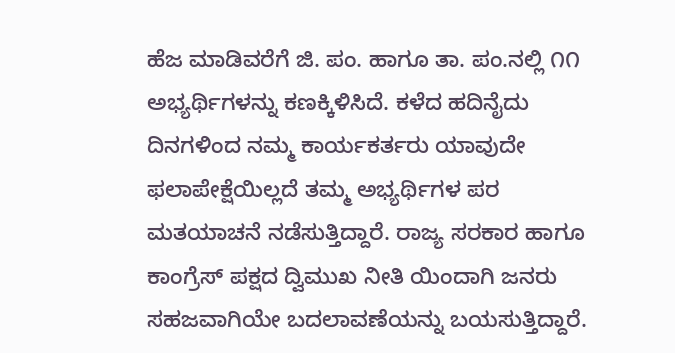ಹೆಜ ಮಾಡಿವರೆಗೆ ಜಿ. ಪಂ. ಹಾಗೂ ತಾ. ಪಂ.ನಲ್ಲಿ ೧೧ ಅಭ್ಯರ್ಥಿಗಳನ್ನು ಕಣಕ್ಕಿಳಿಸಿದೆ. ಕಳೆದ ಹದಿನೈದು ದಿನಗಳಿಂದ ನಮ್ಮ ಕಾರ್ಯಕರ್ತರು ಯಾವುದೇ ಫಲಾಪೇಕ್ಷೆಯಿಲ್ಲದೆ ತಮ್ಮ ಅಭ್ಯರ್ಥಿಗಳ ಪರ ಮತಯಾಚನೆ ನಡೆಸುತ್ತಿದ್ದಾರೆ. ರಾಜ್ಯ ಸರಕಾರ ಹಾಗೂ ಕಾಂಗ್ರೆಸ್ ಪಕ್ಷದ ದ್ವಿಮುಖ ನೀತಿ ಯಿಂದಾಗಿ ಜನರು ಸಹಜವಾಗಿಯೇ ಬದಲಾವಣೆಯನ್ನು ಬಯಸುತ್ತಿದ್ದಾರೆ.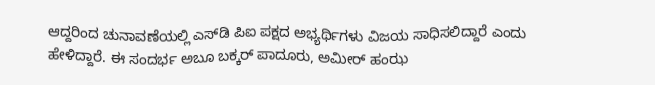ಆದ್ದರಿಂದ ಚುನಾವಣೆಯಲ್ಲಿ ಎಸ್‌ಡಿ ಪಿಐ ಪಕ್ಷದ ಅಭ್ಯರ್ಥಿಗಳು ವಿಜಯ ಸಾಧಿಸಲಿದ್ದಾರೆ ಎಂದು ಹೇಳಿದ್ದಾರೆ. ಈ ಸಂದರ್ಭ ಅಬೂ ಬಕ್ಕರ್ ಪಾದೂರು, ಅಮೀರ್ ಹಂಝ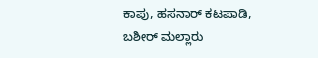ಕಾಪು, ಹಸನಾರ್ ಕಟಪಾಡಿ, ಬಶೀರ್ ಮಲ್ಲಾರು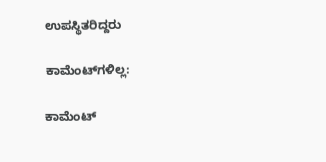ಉಪಸ್ಥಿತರಿದ್ದರು

ಕಾಮೆಂಟ್‌ಗಳಿಲ್ಲ:

ಕಾಮೆಂಟ್‌‌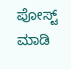ಪೋಸ್ಟ್‌ ಮಾಡಿ